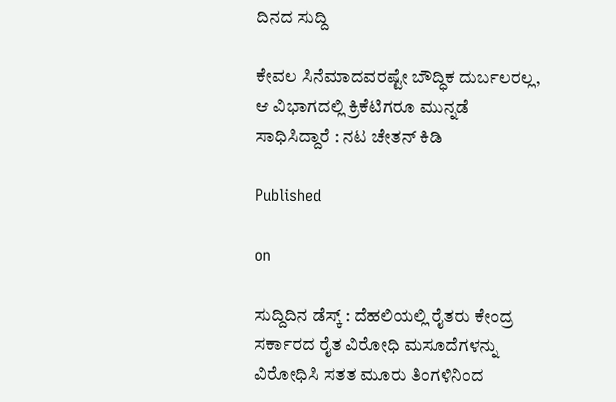ದಿನದ ಸುದ್ದಿ

ಕೇವಲ ಸಿನೆಮಾದವರಷ್ಟೇ ಬೌದ್ಧಿಕ ದುರ್ಬಲರಲ್ಲ, ಆ ವಿಭಾಗದಲ್ಲಿ ಕ್ರಿಕೆಟಿಗರೂ ಮುನ್ನಡೆ ಸಾಧಿಸಿದ್ದಾರೆ : ನಟ ಚೇತನ್ ಕಿಡಿ

Published

on

ಸುದ್ದಿದಿನ ಡೆಸ್ಕ್ : ದೆಹಲಿಯಲ್ಲಿ ರೈತರು ಕೇಂದ್ರ ಸರ್ಕಾರದ ರೈತ ವಿರೋಧಿ ಮಸೂದೆಗಳನ್ನು ವಿರೋಧಿಸಿ ಸತತ ಮೂರು ತಿಂಗಳಿನಿಂದ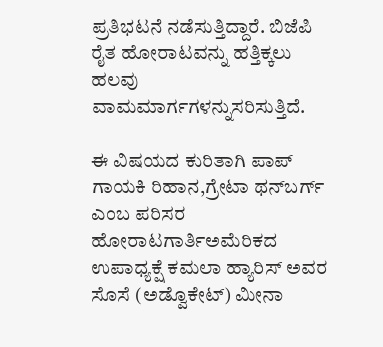ಪ್ರತಿಭಟನೆ ನಡೆಸುತ್ತಿದ್ದಾರೆ. ಬಿಜೆಪಿ ರೈತ ಹೋರಾಟವನ್ನು ಹತ್ತಿಕ್ಕಲು ಹಲವು ವಾಮಮಾರ್ಗಗಳನ್ನುಸರಿಸುತ್ತಿದೆ.

ಈ ವಿಷಯದ ಕುರಿತಾಗಿ ಪಾಪ್ ಗಾಯಕಿ ರಿಹಾನ,ಗ್ರೇಟಾ ಥನ್‌ಬರ್ಗ್‌ ಎಂಬ ಪರಿಸರ ಹೋರಾಟಗಾರ್ತಿಅಮೆರಿಕದ ಉಪಾಧ್ಯಕ್ಷೆ ಕಮಲಾ ಹ್ಯಾರಿಸ್‌ ಅವರ ಸೊಸೆ (ಅಡ್ವೊಕೇಟ್‌) ಮೀನಾ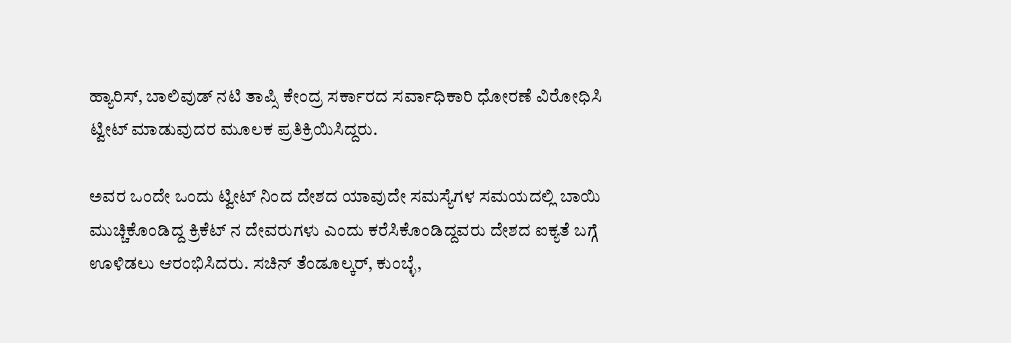ಹ್ಯಾರಿಸ್‌, ಬಾಲಿವುಡ್ ನಟಿ ತಾಪ್ಸಿ ಕೇಂದ್ರ ಸರ್ಕಾರದ ಸರ್ವಾಧಿಕಾರಿ ಧೋರಣೆ ವಿರೋಧಿಸಿ ಟ್ವೀಟ್ ಮಾಡುವುದರ ಮೂಲಕ ಪ್ರತಿಕ್ರಿಯಿಸಿದ್ದರು.

ಅವರ ಒಂದೇ ಒಂದು ಟ್ವೀಟ್ ನಿಂದ ದೇಶದ ಯಾವುದೇ ಸಮಸ್ಯೆಗಳ ಸಮಯದಲ್ಲಿ ಬಾಯಿ ಮುಚ್ಚಿಕೊಂಡಿದ್ದ ಕ್ರಿಕೆಟ್ ನ ದೇವರುಗಳು ಎಂದು ಕರೆಸಿಕೊಂಡಿದ್ದವರು ದೇಶದ ಐಕ್ಯತೆ ಬಗ್ಗೆ ಊಳಿಡಲು ಆರಂಭಿಸಿದರು. ಸಚಿನ್ ತೆಂಡೂಲ್ಕರ್, ಕುಂಬ್ಳೆ,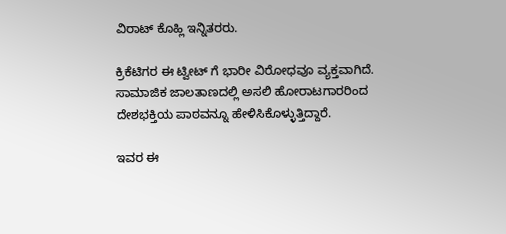ವಿರಾಟ್ ಕೊಹ್ಲಿ ಇನ್ನಿತರರು.

ಕ್ರಿಕೆಟಿಗರ ಈ ಟ್ವೀಟ್ ಗೆ ಭಾರೀ ವಿರೋಧವೂ ವ್ಯಕ್ತವಾಗಿದೆ. ಸಾಮಾಜಿಕ ಜಾಲತಾಣದಲ್ಲಿ ಅಸಲಿ ಹೋರಾಟಗಾರರಿಂದ ದೇಶಭಕ್ತಿಯ ಪಾಠವನ್ನೂ ಹೇಳಿಸಿಕೊಳ್ಳುತ್ತಿದ್ದಾರೆ‌.

ಇವರ ಈ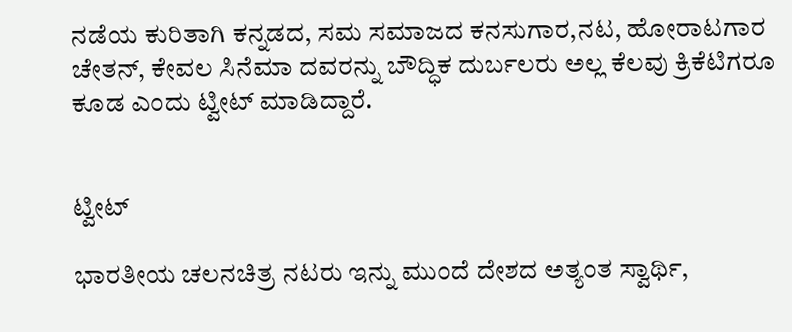ನಡೆಯ ಕುರಿತಾಗಿ ಕನ್ನಡದ, ಸಮ ಸಮಾಜದ ಕನಸುಗಾರ,ನಟ, ಹೋರಾಟಗಾರ ಚೇತನ್, ಕೇವಲ ಸಿನೆಮಾ ದವರನ್ನು ಬೌದ್ಧಿಕ ದುರ್ಬಲರು ಅಲ್ಲ ಕೆಲವು ಕ್ರಿಕೆಟಿಗರೂ ಕೂಡ ಎಂದು ಟ್ವೀಟ್ ಮಾಡಿದ್ದಾರೆ.


ಟ್ವೀಟ್

ಭಾರತೀಯ ಚಲನಚಿತ್ರ ನಟರು ಇನ್ನು ಮುಂದೆ ದೇಶದ ಅತ್ಯಂತ ಸ್ವಾರ್ಥಿ,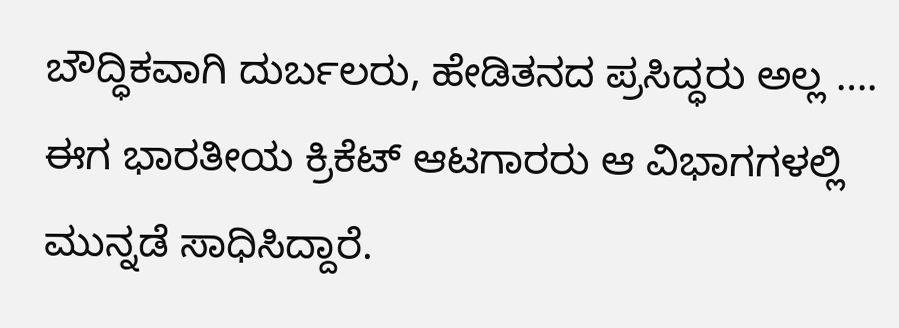ಬೌದ್ಧಿಕವಾಗಿ ದುರ್ಬಲರು, ಹೇಡಿತನದ ಪ್ರಸಿದ್ಧರು ಅಲ್ಲ …. ಈಗ ಭಾರತೀಯ ಕ್ರಿಕೆಟ್ ಆಟಗಾರರು ಆ ವಿಭಾಗಗಳಲ್ಲಿ ಮುನ್ನಡೆ ಸಾಧಿಸಿದ್ದಾರೆ.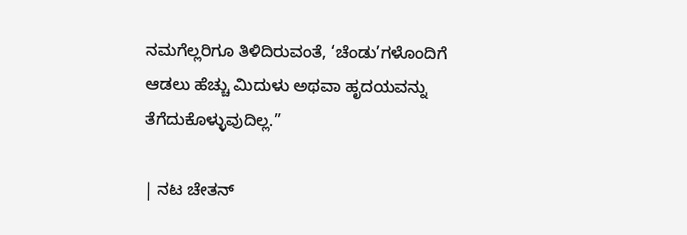ನಮಗೆಲ್ಲರಿಗೂ ತಿಳಿದಿರುವಂತೆ, ‘ಚೆಂಡು’ಗಳೊಂದಿಗೆ ಆಡಲು ಹೆಚ್ಚು ಮಿದುಳು ಅಥವಾ ಹೃದಯವನ್ನು ತೆಗೆದುಕೊಳ್ಳುವುದಿಲ್ಲ.”

| ನಟ ಚೇತನ್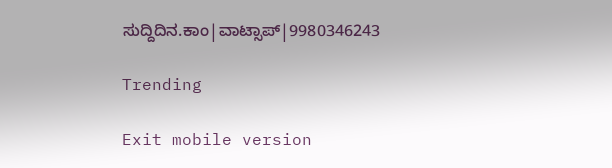ಸುದ್ದಿದಿನ.ಕಾಂ|ವಾಟ್ಸಾಪ್|9980346243

Trending

Exit mobile version